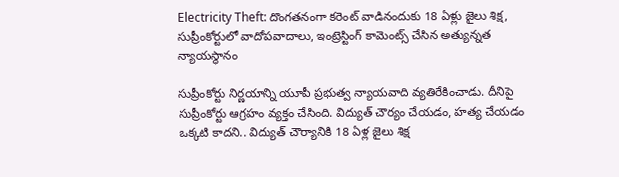Electricity Theft: దొంగతనంగా కరెంట్ వాడినందుకు 18 ఏళ్లు జైలు శిక్ష, సుప్రీంకోర్టులో వాదోపవాదాలు, ఇంట్రెస్టింగ్ కామెంట్స్ చేసిన అత్యున్నత న్యాయస్థానం

సుప్రీంకోర్టు నిర్ణయాన్ని యూపీ ప్రభుత్వ న్యాయవాది వ్యతిరేకించాడు. దీనిపై సుప్రీంకోర్టు ఆగ్రహం వ్యక్తం చేసింది. విద్యుత్ చౌర్యం చేయడం, హత్య చేయడం ఒక్కటి కాదని.. విద్యుత్ చౌర్యానికి 18 ఏళ్ల జైలు శిక్ష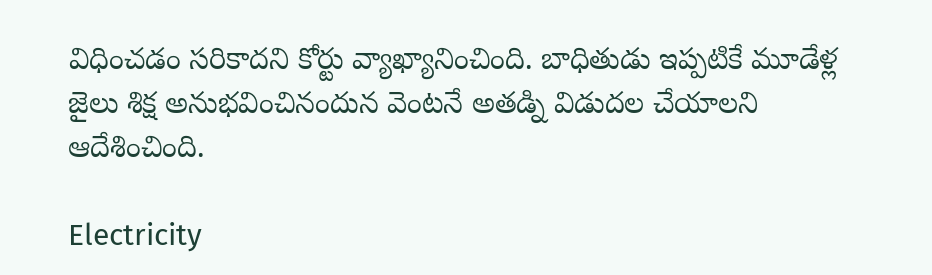విధించడం సరికాదని కోర్టు వ్యాఖ్యానించింది. బాధితుడు ఇప్పటికే మూడేళ్ల జైలు శిక్ష అనుభవించినందున వెంటనే అతడ్ని విడుదల చేయాలని ఆదేశించింది.

Electricity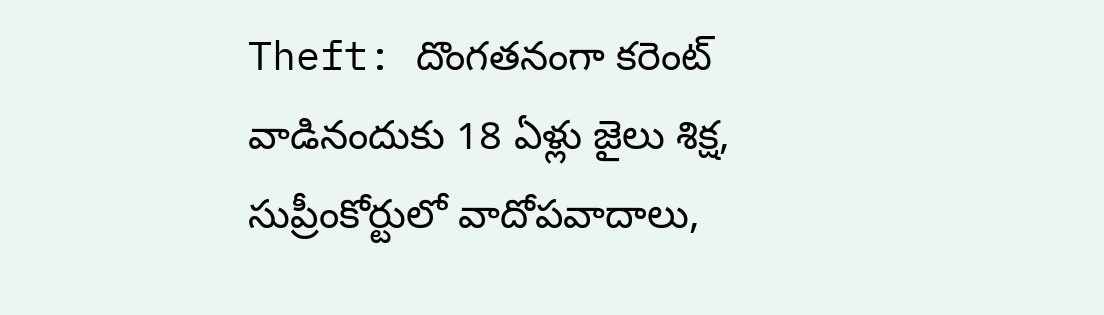Theft: దొంగతనంగా కరెంట్ వాడినందుకు 18 ఏళ్లు జైలు శిక్ష, సుప్రీంకోర్టులో వాదోపవాదాలు,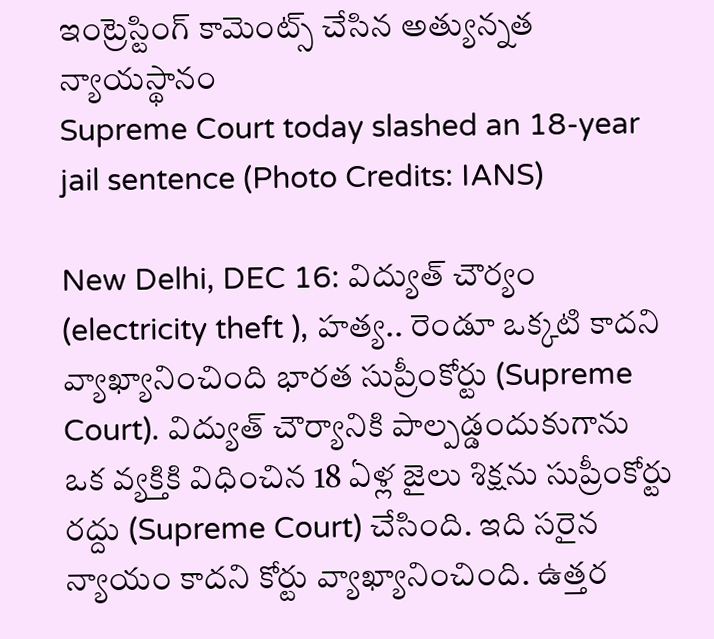ఇంట్రెస్టింగ్ కామెంట్స్ చేసిన అత్యున్నత న్యాయస్థానం
Supreme Court today slashed an 18-year jail sentence (Photo Credits: IANS)

New Delhi, DEC 16: విద్యుత్ చౌర్యం (electricity theft ), హత్య.. రెండూ ఒక్కటి కాదని వ్యాఖ్యానించింది భారత సుప్రీంకోర్టు (Supreme Court). విద్యుత్ చౌర్యానికి పాల్పడ్డందుకుగాను ఒక వ్యక్తికి విధించిన 18 ఏళ్ల జైలు శిక్షను సుప్రీంకోర్టు రద్దు (Supreme Court) చేసింది. ఇది సరైన న్యాయం కాదని కోర్టు వ్యాఖ్యానించింది. ఉత్తర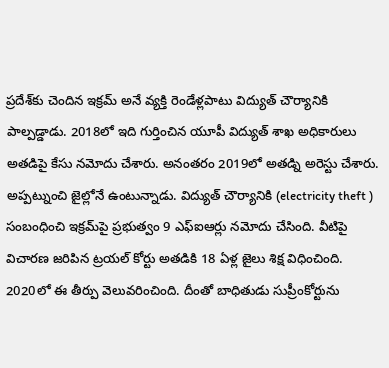ప్రదేశ్‌కు చెందిన ఇక్రమ్ అనే వ్యక్తి రెండేళ్లపాటు విద్యుత్ చౌర్యానికి పాల్పడ్డాడు. 2018లో ఇది గుర్తించిన యూపీ విద్యుత్ శాఖ అధికారులు అతడిపై కేసు నమోదు చేశారు. అనంతరం 2019లో అతడ్ని అరెస్టు చేశారు. అప్పట్నుంచి జైల్లోనే ఉంటున్నాడు. విద్యుత్ చౌర్యానికి (electricity theft ) సంబంధించి ఇక్రమ్‌పై ప్రభుత్వం 9 ఎఫ్ఐఆర్లు నమోదు చేసింది. వీటిపై విచారణ జరిపిన ట్రయల్ కోర్టు అతడికి 18 ఏళ్ల జైలు శిక్ష విధించింది. 2020లో ఈ తీర్పు వెలువరించింది. దీంతో బాధితుడు సుప్రీంకోర్టును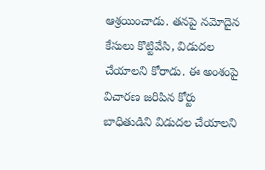ఆశ్రయించాడు. తనపై నమోదైన కేసులు కొట్టివేసి, విడుదల చేయాలని కోరాడు. ఈ అంశంపై విచారణ జరిపిన కోర్టు బాధితుడిని విడుదల చేయాలని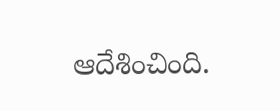ఆదేశించింది.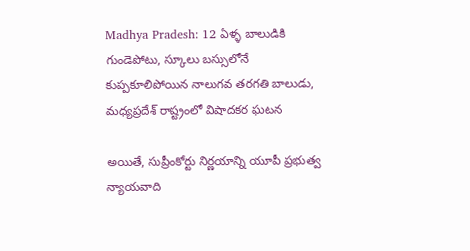Madhya Pradesh: 12 ఏళ్ళ బాలుడికి గుండెపోటు, స్కూలు బస్సులోనే కుప్పకూలిపోయిన నాలుగవ తరగతి బాలుడు, మధ్యప్రదేశ్ రాష్ట్రంలో విషాదకర ఘటన

అయితే, సుప్రీంకోర్టు నిర్ణయాన్ని యూపీ ప్రభుత్వ న్యాయవాది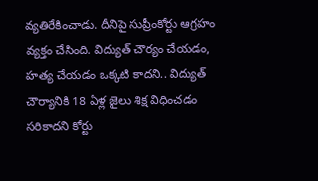వ్యతిరేకించాడు. దీనిపై సుప్రీంకోర్టు ఆగ్రహం వ్యక్తం చేసింది. విద్యుత్ చౌర్యం చేయడం, హత్య చేయడం ఒక్కటి కాదని.. విద్యుత్ చౌర్యానికి 18 ఏళ్ల జైలు శిక్ష విధించడం సరికాదని కోర్టు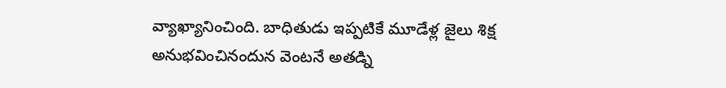వ్యాఖ్యానించింది. బాధితుడు ఇప్పటికే మూడేళ్ల జైలు శిక్ష అనుభవించినందున వెంటనే అతడ్ని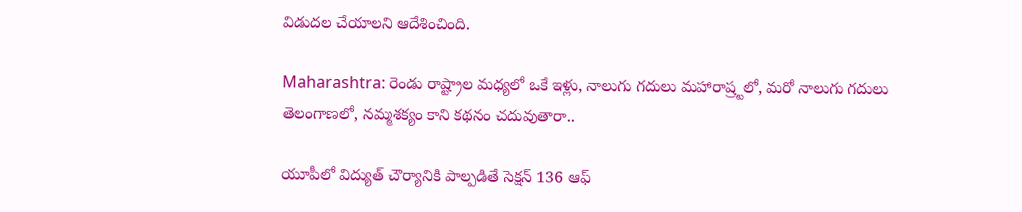విడుదల చేయాలని ఆదేశించింది.

Maharashtra: రెండు రాష్ట్రాల మధ్యలో ఒకే ఇళ్లు, నాలుగు గదులు మహారాష్ర్టలో, మరో నాలుగు గదులు తెలంగాణలో, నమ్మశక్యం కాని కథనం చదువుతారా..

యూపీలో విద్యుత్ చౌర్యానికి పాల్పడితే సెక్షన్ 136 ఆఫ్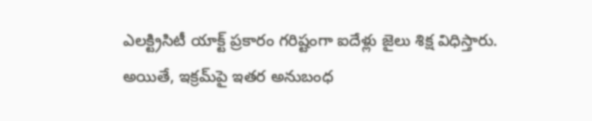ఎలక్ట్రిసిటీ యాక్ట్ ప్రకారం గరిష్టంగా ఐదేళ్లు జైలు శిక్ష విధిస్తారు. అయితే, ఇక్రమ్‌పై ఇతర అనుబంధ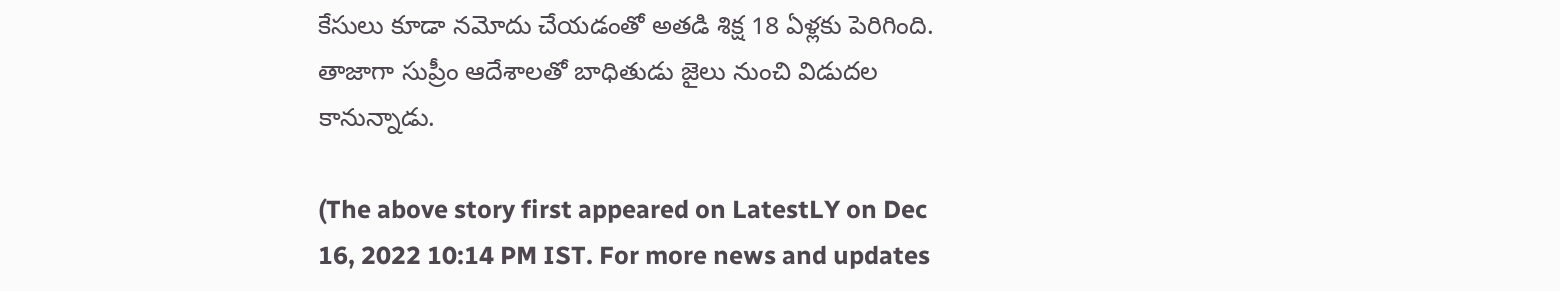కేసులు కూడా నమోదు చేయడంతో అతడి శిక్ష 18 ఏళ్లకు పెరిగింది. తాజాగా సుప్రీం ఆదేశాలతో బాధితుడు జైలు నుంచి విడుదల కానున్నాడు.

(The above story first appeared on LatestLY on Dec 16, 2022 10:14 PM IST. For more news and updates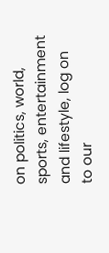on politics, world, sports, entertainment and lifestyle, log on to our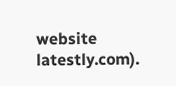website latestly.com).